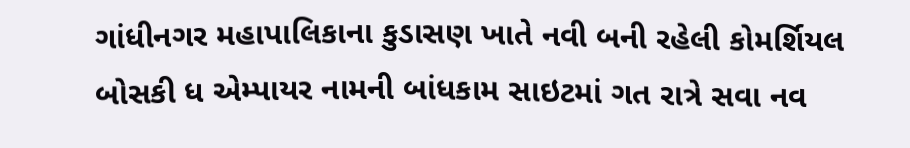ગાંધીનગર મહાપાલિકાના કુડાસણ ખાતે નવી બની રહેલી કોમર્શિયલ બોસકી ધ એમ્પાયર નામની બાંધકામ સાઇટમાં ગત રાત્રે સવા નવ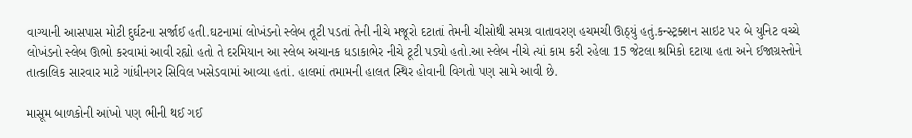વાગ્યાની આસપાસ મોટી દુર્ઘટના સર્જાઈ હતી.ઘટનામાં લોખંડનો સ્લેબ તૂટી પડતાં તેની નીચે મજૂરો દટાતાં તેમની ચીસોથી સમગ્ર વાતાવરણ હચમચી ઊઠ્યું હતું.કન્સ્ટ્રક્શન સાઇટ પર બે યુનિટ વચ્ચે લોખંડનો સ્લેબ ઊભો કરવામાં આવી રહ્યો હતો તે દરમિયાન આ સ્લેબ અચાનક ધડાકાભેર નીચે ટૂટી પડ્યો હતો.આ સ્લેબ નીચે ત્યાં કામ કરી રહેલા 15 જેટલા શ્રમિકો દટાયા હતા અને ઈજાગ્રસ્તોને તાત્કાલિક સારવાર માટે ગાંધીનગર સિવિલ ખસેડવામાં આવ્યા હતાં. હાલમાં તમામની હાલત સ્થિર હોવાની વિગતો પણ સામે આવી છે.

માસૂમ બાળકોની આંખો પણ ભીની થઈ ગઈ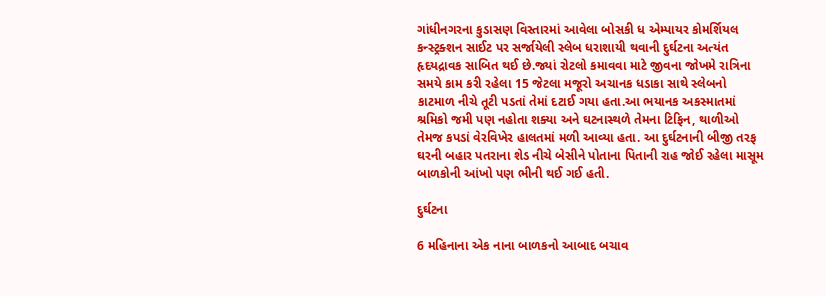ગાંધીનગરના કુડાસણ વિસ્તારમાં આવેલા બોસકી ધ એમ્પાયર કોમર્શિયલ કન્સ્ટ્રક્શન સાઈટ પર સર્જાયેલી સ્લેબ ધરાશાયી થવાની દુર્ઘટના અત્યંત હૃદયદ્રાવક સાબિત થઈ છે.જ્યાં રોટલો કમાવવા માટે જીવના જોખમે રાત્રિના સમયે કામ કરી રહેલા 15 જેટલા મજૂરો અચાનક ધડાકા સાથે સ્લેબનો કાટમાળ નીચે તૂટી પડતાં તેમાં દટાઈ ગયા હતા.આ ભયાનક અકસ્માતમાં શ્રમિકો જમી પણ નહોતા શક્યા અને ઘટનાસ્થળે તેમના ટિફિન, થાળીઓ તેમજ કપડાં વેરવિખેર હાલતમાં મળી આવ્યા હતા. આ દુર્ઘટનાની બીજી તરફ ઘરની બહાર પતરાના શેડ નીચે બેસીને પોતાના પિતાની રાહ જોઈ રહેલા માસૂમ બાળકોની આંખો પણ ભીની થઈ ગઈ હતી.

દુર્ઘટના

6 મહિનાના એક નાના બાળકનો આબાદ બચાવ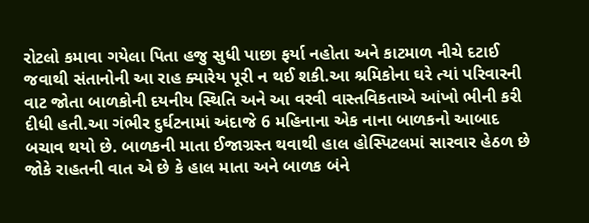રોટલો કમાવા ગયેલા પિતા હજુ સુધી પાછા ફર્યા નહોતા અને કાટમાળ નીચે દટાઈ જવાથી સંતાનોની આ રાહ ક્યારેય પૂરી ન થઈ શકી.આ શ્રમિકોના ઘરે ત્યાં પરિવારની વાટ જોતા બાળકોની દયનીય સ્થિતિ અને આ વરવી વાસ્તવિકતાએ આંખો ભીની કરી દીધી હતી.આ ગંભીર દુર્ઘટનામાં અંદાજે 6 મહિનાના એક નાના બાળકનો આબાદ બચાવ થયો છે. બાળકની માતા ઈજાગ્રસ્ત થવાથી હાલ હોસ્પિટલમાં સારવાર હેઠળ છે જોકે રાહતની વાત એ છે કે હાલ માતા અને બાળક બંને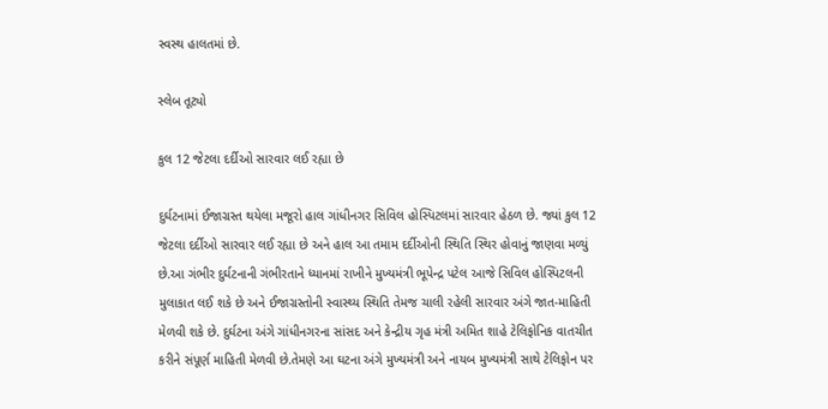સ્વસ્થ હાલતમાં છે.

સ્લેબ તૂટ્યો

કુલ 12 જેટલા દર્દીઓ સારવાર લઈ રહ્યા છે

દુર્ઘટનામાં ઈજાગ્રસ્ત થયેલા મજૂરો હાલ ગાંધીનગર સિવિલ હોસ્પિટલમાં સારવાર હેઠળ છે. જ્યાં કુલ 12 જેટલા દર્દીઓ સારવાર લઈ રહ્યા છે અને હાલ આ તમામ દર્દીઓની સ્થિતિ સ્થિર હોવાનું જાણવા મળ્યું છે.આ ગંભીર દુર્ઘટનાની ગંભીરતાને ધ્યાનમાં રાખીને મુખ્યમંત્રી ભૂપેન્દ્ર પટેલ આજે સિવિલ હોસ્પિટલની મુલાકાત લઈ શકે છે અને ઈજાગ્રસ્તોની સ્વાસ્થ્ય સ્થિતિ તેમજ ચાલી રહેલી સારવાર અંગે જાત-માહિતી મેળવી શકે છે. દુર્ઘટના અંગે ગાંધીનગરના સાંસદ અને કેન્દ્રીય ગૃહ મંત્રી અમિત શાહે ટેલિફોનિક વાતચીત કરીને સંપૂર્ણ માહિતી મેળવી છે.તેમણે આ ઘટના અંગે મુખ્યમંત્રી અને નાયબ મુખ્યમંત્રી સાથે ટેલિફોન પર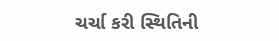ચર્ચા કરી સ્થિતિની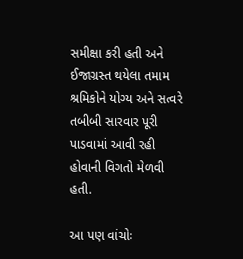સમીક્ષા કરી હતી અને ઈજાગ્રસ્ત થયેલા તમામ શ્રમિકોને યોગ્ય અને સત્વરે તબીબી સારવાર પૂરી પાડવામાં આવી રહી હોવાની વિગતો મેળવી હતી.

આ પણ વાંચોઃ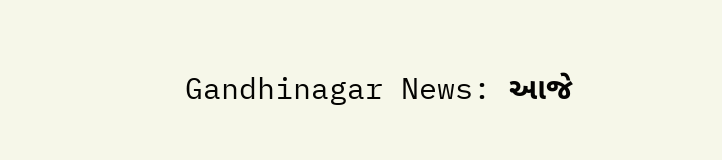Gandhinagar News: આજે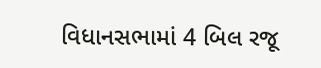વિધાનસભામાં 4 બિલ રજૂ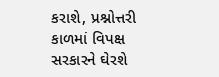કરાશે, પ્રશ્નોત્તરી કાળમાં વિપક્ષ સરકારને ઘેરશે